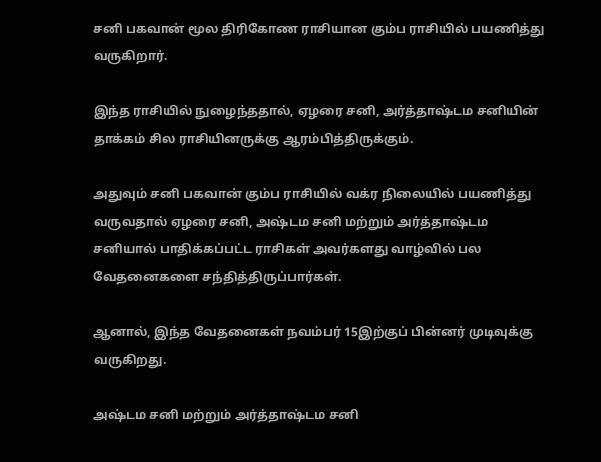சனி பகவான் மூல திரிகோண ராசியான கும்ப ராசியில் பயணித்து வருகிறார்.

இந்த ராசியில் நுழைந்ததால், ஏழரை சனி, அர்த்தாஷ்டம சனியின் தாக்கம் சில ராசியினருக்கு ஆரம்பித்திருக்கும்.

அதுவும் சனி பகவான் கும்ப ராசியில் வக்ர நிலையில் பயணித்து வருவதால் ஏழரை சனி, அஷ்டம சனி மற்றும் அர்த்தாஷ்டம சனியால் பாதிக்கப்பட்ட ராசிகள் அவர்களது வாழ்வில் பல வேதனைகளை சந்தித்திருப்பார்கள்.

ஆனால், இந்த வேதனைகள் நவம்பர் 15இற்குப் பின்னர் முடிவுக்கு வருகிறது.

அஷ்டம சனி மற்றும் அர்த்தாஷ்டம சனி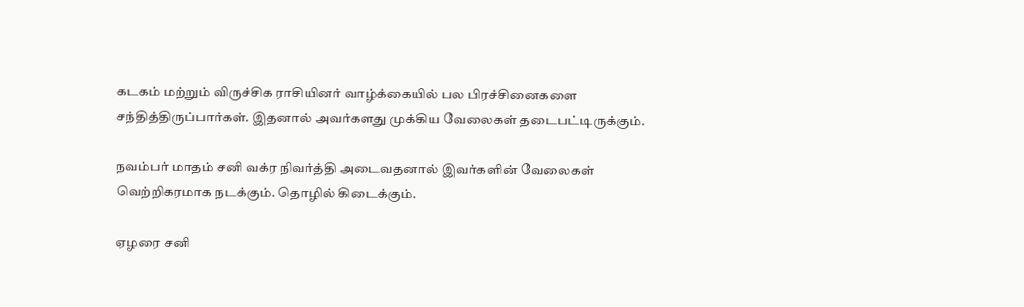கடகம் மற்றும் விருச்சிக ராசியினர் வாழ்க்கையில் பல பிரச்சினைகளை சந்தித்திருப்பார்கள். இதனால் அவர்களது முக்கிய வேலைகள் தடைபட்டிருக்கும்.

நவம்பர் மாதம் சனி வக்ர நிவர்த்தி அடைவதனால் இவர்களின் வேலைகள் வெற்றிகரமாக நடக்கும். தொழில் கிடைக்கும்.

ஏழரை சனி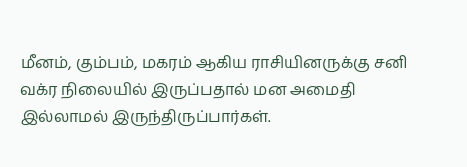மீனம், கும்பம், மகரம் ஆகிய ராசியினருக்கு சனி வக்ர நிலையில் இருப்பதால் மன அமைதி இல்லாமல் இருந்திருப்பார்கள்.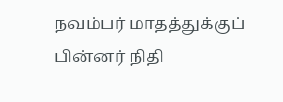நவம்பர் மாதத்துக்குப் பின்னர் நிதி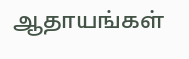ஆதாயங்கள்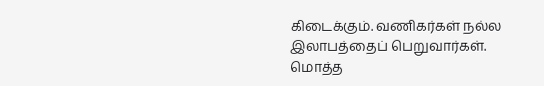கிடைக்கும். வணிகர்கள் நல்ல இலாபத்தைப் பெறுவார்கள். மொத்த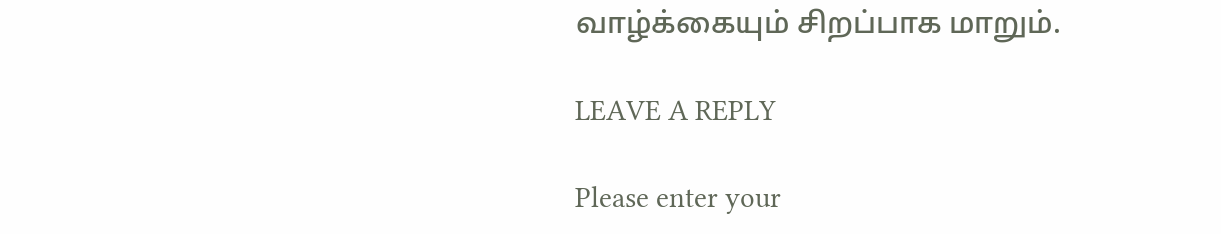வாழ்க்கையும் சிறப்பாக மாறும்.

LEAVE A REPLY

Please enter your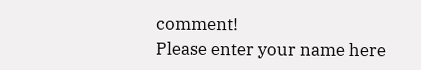comment!
Please enter your name here